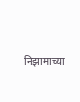निझामाच्या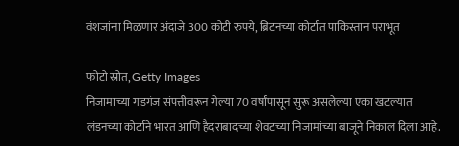वंशजांना मिळणार अंदाजे 300 कोटी रुपये, ब्रिटनच्या कोर्टात पाकिस्तान पराभूत

फोटो स्रोत, Getty Images
निजामाच्या गडगंज संपत्तीवरून गेल्या 70 वर्षांपासून सुरू असलेल्या एका खटल्यात लंडनच्या कोर्टाने भारत आणि हैदराबादच्या शेवटच्या निजामांच्या बाजूने निकाल दिला आहे.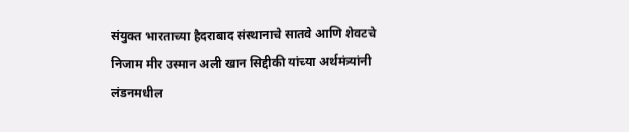संयुक्त भारताच्या हैदराबाद संस्थानाचे सातवे आणि शेवटचे निजाम मीर उस्मान अली खान सिद्दीकी यांच्या अर्थमंत्र्यांनी लंडनमधील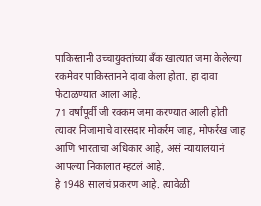पाकिस्तानी उच्चायुक्तांच्या बँक खात्यात जमा केलेल्या रकमेवर पाकिस्तानने दावा केला होता. हा दावा फेटाळण्यात आला आहे.
71 वर्षांपूर्वी जी रक्कम जमा करण्यात आली होती त्यावर निजामाचे वारसदार मोकर्रम जाह, मोफर्रख जाह आणि भारताचा अधिकार आहे, असं न्यायालयानं आपल्या निकालात म्हटलं आहे.
हे 1948 सालचं प्रकरण आहे. त्यावेळी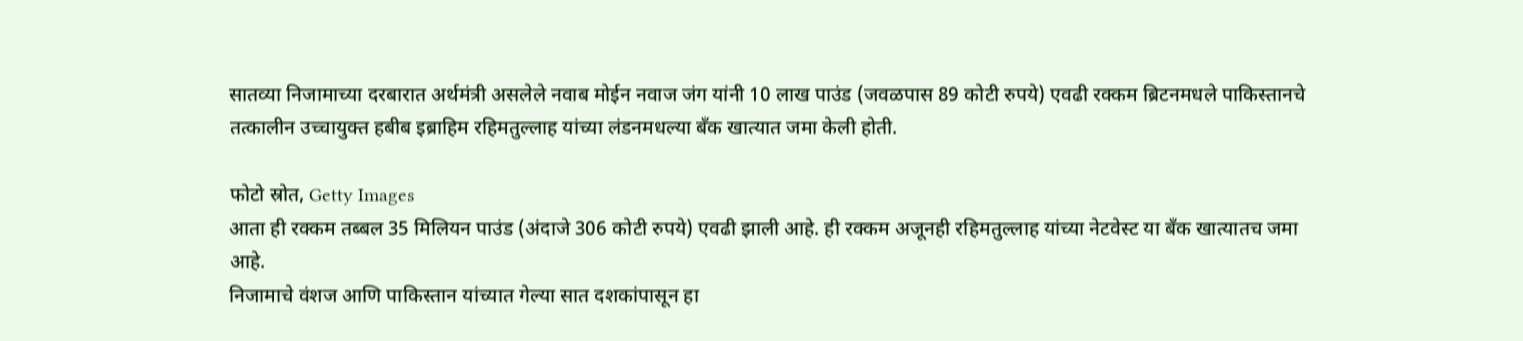सातव्या निजामाच्या दरबारात अर्थमंत्री असलेले नवाब मोईन नवाज जंग यांनी 10 लाख पाउंड (जवळपास 89 कोटी रुपये) एवढी रक्कम ब्रिटनमधले पाकिस्तानचे तत्कालीन उच्चायुक्त हबीब इब्राहिम रहिमतुल्लाह यांच्या लंडनमधल्या बँक खात्यात जमा केली होती.

फोटो स्रोत, Getty Images
आता ही रक्कम तब्बल 35 मिलियन पाउंड (अंदाजे 306 कोटी रुपये) एवढी झाली आहे. ही रक्कम अजूनही रहिमतुल्लाह यांच्या नेटवेस्ट या बँक खात्यातच जमा आहे.
निजामाचे वंशज आणि पाकिस्तान यांच्यात गेल्या सात दशकांपासून हा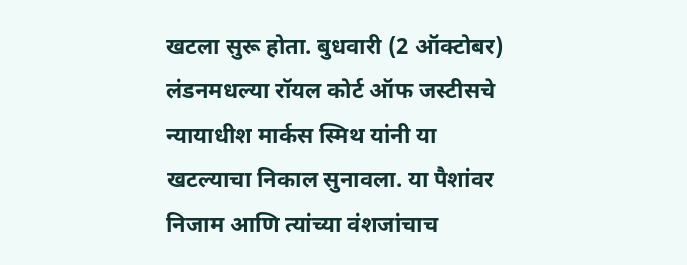खटला सुरू होता. बुधवारी (2 ऑक्टोबर) लंडनमधल्या रॉयल कोर्ट ऑफ जस्टीसचे न्यायाधीश मार्कस स्मिथ यांनी या खटल्याचा निकाल सुनावला. या पैशांवर निजाम आणि त्यांच्या वंशजांचाच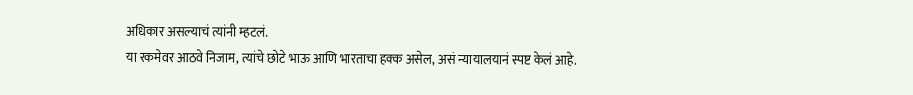अधिकार असल्याचं त्यांनी म्हटलं.
या रकमेवर आठवे निजाम, त्यांचे छोटे भाऊ आणि भारताचा हक्क असेल, असं न्यायालयानं स्पष्ट केलं आहे.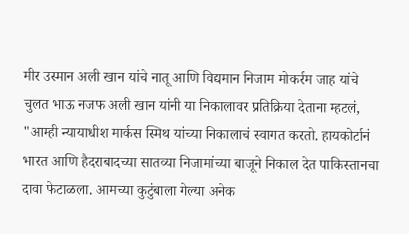मीर उस्मान अली खान यांचे नातू आणि विद्यमान निजाम मोकर्रम जाह यांचे चुलत भाऊ नजफ अली खान यांनी या निकालावर प्रतिक्रिया देताना म्हटलं, "आम्ही न्यायाधीश मार्कस स्मिथ यांच्या निकालाचं स्वागत करतो. हायकोर्टानं भारत आणि हैदराबादच्या सातव्या निजामांच्या बाजूने निकाल देत पाकिस्तानचा दावा फेटाळला. आमच्या कुटुंबाला गेल्या अनेक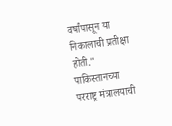वर्षांपासून या निकालाची प्रतीक्षा होती."
पाकिस्तानच्या परराष्ट्र मंत्रालयाची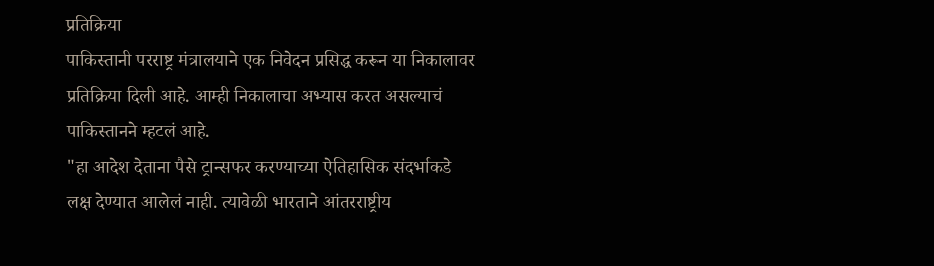प्रतिक्रिया
पाकिस्तानी परराष्ट्र मंत्रालयाने एक निवेदन प्रसिद्ध करून या निकालावर प्रतिक्रिया दिली आहे. आम्ही निकालाचा अभ्यास करत असल्याचं पाकिस्तानने म्हटलं आहे.
"हा आदेश देताना पैसे ट्रान्सफर करण्याच्या ऐतिहासिक संदर्भाकडे लक्ष देण्यात आलेलं नाही. त्यावेळी भारताने आंतरराष्ट्रीय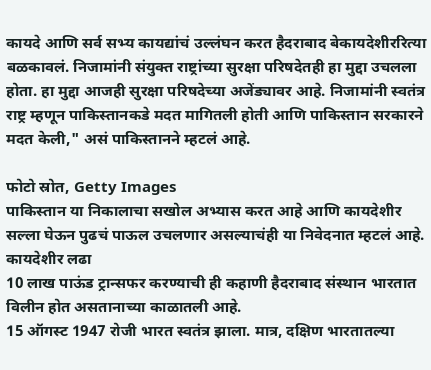कायदे आणि सर्व सभ्य कायद्यांचं उल्लंघन करत हैदराबाद बेकायदेशीररित्या बळकावलं. निजामांनी संयुक्त राष्ट्रांच्या सुरक्षा परिषदेतही हा मुद्दा उचलला होता. हा मुद्दा आजही सुरक्षा परिषदेच्या अजेंड्यावर आहे. निजामांनी स्वतंत्र राष्ट्र म्हणून पाकिस्तानकडे मदत मागितली होती आणि पाकिस्तान सरकारने मदत केली," असं पाकिस्तानने म्हटलं आहे.

फोटो स्रोत, Getty Images
पाकिस्तान या निकालाचा सखोल अभ्यास करत आहे आणि कायदेशीर सल्ला घेऊन पुढचं पाऊल उचलणार असल्याचंही या निवेदनात म्हटलं आहे.
कायदेशीर लढा
10 लाख पाऊंड ट्रान्सफर करण्याची ही कहाणी हैदराबाद संस्थान भारतात विलीन होत असतानाच्या काळातली आहे.
15 ऑगस्ट 1947 रोजी भारत स्वतंत्र झाला. मात्र, दक्षिण भारतातल्या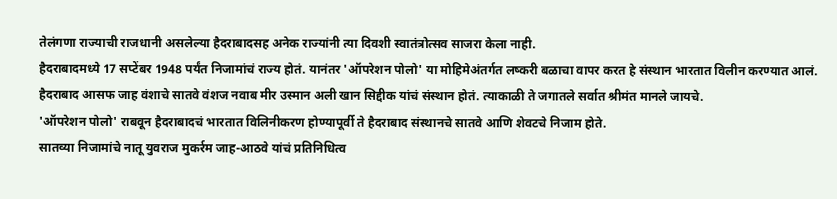तेलंगणा राज्याची राजधानी असलेल्या हैदराबादसह अनेक राज्यांनी त्या दिवशी स्वातंत्रोत्सव साजरा केला नाही.
हैदराबादमध्ये 17 सप्टेंबर 1948 पर्यंत निजामांचं राज्य होतं. यानंतर 'ऑपरेशन पोलो' या मोहिमेअंतर्गत लष्करी बळाचा वापर करत हे संस्थान भारतात विलीन करण्यात आलं.
हैदराबाद आसफ जाह वंशाचे सातवे वंशज नवाब मीर उस्मान अली खान सिद्दीक यांचं संस्थान होतं. त्याकाळी ते जगातले सर्वात श्रीमंत मानले जायचे.
'ऑपरेशन पोलो' राबवून हैदराबादचं भारतात विलिनीकरण होण्यापूर्वी ते हैदराबाद संस्थानचे सातवे आणि शेवटचे निजाम होते.
सातव्या निजामांचे नातू युवराज मुकर्रम जाह-आठवे यांचं प्रतिनिधित्व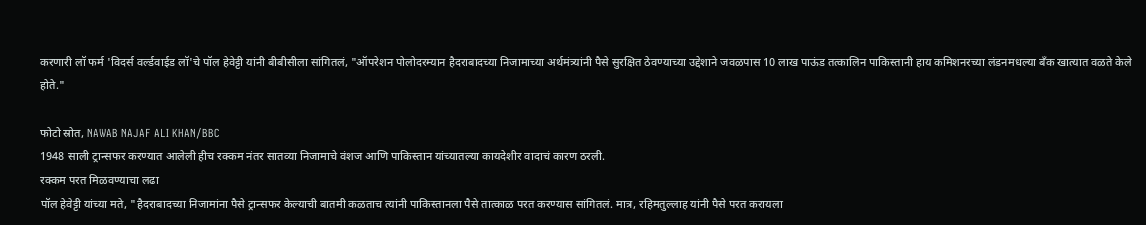करणारी लॉ फर्म 'विदर्स वर्ल्डवाईड लॉ'चे पॉल हेवेट्टी यांनी बीबीसीला सांगितलं, "ऑपरेशन पोलोदरम्यान हैदराबादच्या निजामाच्या अर्थमंत्र्यांनी पैसे सुरक्षित ठेवण्याच्या उद्देशाने जवळपास 10 लाख पाऊंड तत्कालिन पाकिस्तानी हाय कमिशनरच्या लंडनमधल्या बँक खात्यात वळते केले होते."

फोटो स्रोत, NAWAB NAJAF ALI KHAN/BBC
1948 साली ट्रान्सफर करण्यात आलेली हीच रक्कम नंतर सातव्या निजामाचे वंशज आणि पाकिस्तान यांच्यातल्या कायदेशीर वादाचं कारण ठरली.
रक्कम परत मिळवण्याचा लढा
पॉल हेवेट्टी यांच्या मते, "हैदराबादच्या निजामांना पैसे ट्रान्सफर केल्याची बातमी कळताच त्यांनी पाकिस्तानला पैसे तात्काळ परत करण्यास सांगितलं. मात्र, रहिमतुल्लाह यांनी पैसे परत करायला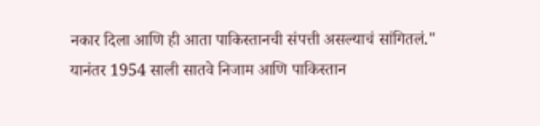नकार दिला आणि ही आता पाकिस्तानची संपत्ती असल्याचं सांगितलं."
यानंतर 1954 साली सातवे निजाम आणि पाकिस्तान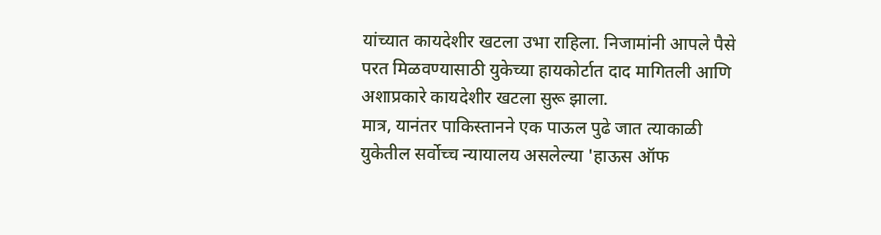यांच्यात कायदेशीर खटला उभा राहिला. निजामांनी आपले पैसे परत मिळवण्यासाठी युकेच्या हायकोर्टात दाद मागितली आणि अशाप्रकारे कायदेशीर खटला सुरू झाला.
मात्र, यानंतर पाकिस्तानने एक पाऊल पुढे जात त्याकाळी युकेतील सर्वोच्च न्यायालय असलेल्या 'हाऊस ऑफ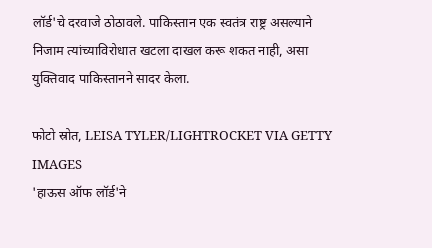लॉर्ड'चे दरवाजे ठोठावले. पाकिस्तान एक स्वतंत्र राष्ट्र असल्याने निजाम त्यांच्याविरोधात खटला दाखल करू शकत नाही, असा युक्तिवाद पाकिस्तानने सादर केला.

फोटो स्रोत, LEISA TYLER/LIGHTROCKET VIA GETTY IMAGES
'हाऊस ऑफ लॉर्ड'ने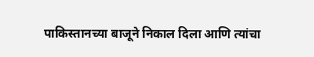पाकिस्तानच्या बाजूने निकाल दिला आणि त्यांचा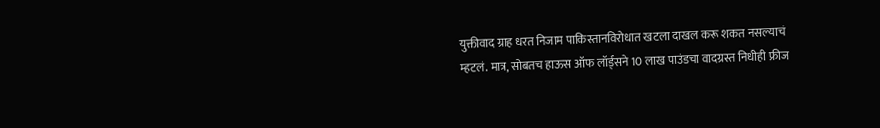युक्तीवाद ग्राह धरत निजाम पाकिस्तानविरोधात खटला दाखल करू शकत नसल्याचं म्हटलं. मात्र, सोबतच हाऊस ऑफ लॉर्ड्सने 10 लाख पाउंडचा वादग्रस्त निधीही फ्रीज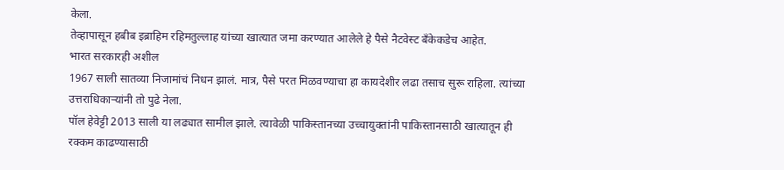केला.
तेव्हापासून हबीब इब्राहिम रहिमतुल्लाह यांच्या खात्यात जमा करण्यात आलेले हे पैसे नैटवेस्ट बँकेकडेच आहेत.
भारत सरकारही अशील
1967 साली सातव्या निजामांचं निधन झालं. मात्र, पैसे परत मिळवण्याचा हा कायदेशीर लढा तसाच सुरू राहिला. त्यांच्या उत्तराधिकाऱ्यांनी तो पुढे नेला.
पॉल हेवेट्टी 2013 साली या लढ्यात सामील झाले. त्यावेळी पाकिस्तानच्या उच्चायुक्तांनी पाकिस्तानसाठी खात्यातून ही रक्कम काढण्यासाठी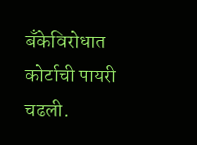बँकेविरोधात कोर्टाची पायरी चढली.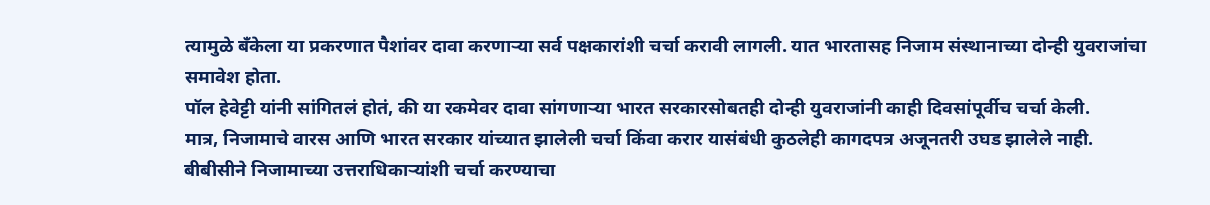त्यामुळे बँकेला या प्रकरणात पैशांवर दावा करणाऱ्या सर्व पक्षकारांशी चर्चा करावी लागली. यात भारतासह निजाम संस्थानाच्या दोन्ही युवराजांचा समावेश होता.
पॉल हेवेट्टी यांनी सांगितलं होतं, की या रकमेवर दावा सांगणाऱ्या भारत सरकारसोबतही दोन्ही युवराजांनी काही दिवसांपूर्वीच चर्चा केली.
मात्र, निजामाचे वारस आणि भारत सरकार यांच्यात झालेली चर्चा किंवा करार यासंबंधी कुठलेही कागदपत्र अजूनतरी उघड झालेले नाही.
बीबीसीने निजामाच्या उत्तराधिकाऱ्यांशी चर्चा करण्याचा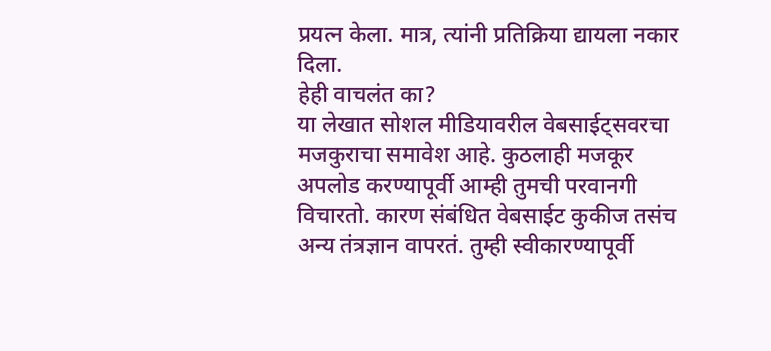प्रयत्न केला. मात्र, त्यांनी प्रतिक्रिया द्यायला नकार दिला.
हेही वाचलंत का?
या लेखात सोशल मीडियावरील वेबसाईट्सवरचा मजकुराचा समावेश आहे. कुठलाही मजकूर अपलोड करण्यापूर्वी आम्ही तुमची परवानगी विचारतो. कारण संबंधित वेबसाईट कुकीज तसंच अन्य तंत्रज्ञान वापरतं. तुम्ही स्वीकारण्यापूर्वी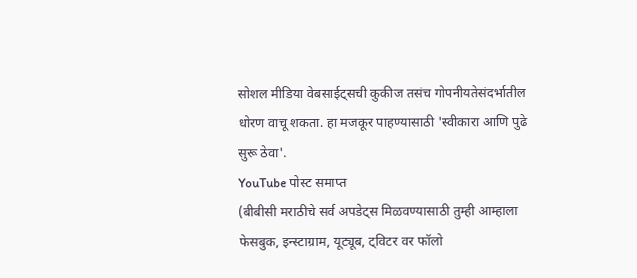सोशल मीडिया वेबसाईट्सची कुकीज तसंच गोपनीयतेसंदर्भातील धोरण वाचू शकता. हा मजकूर पाहण्यासाठी 'स्वीकारा आणि पुढे सुरू ठेवा'.
YouTube पोस्ट समाप्त
(बीबीसी मराठीचे सर्व अपडेट्स मिळवण्यासाठी तुम्ही आम्हाला फेसबुक, इन्स्टाग्राम, यूट्यूब, ट्विटर वर फॉलो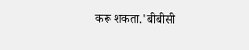करू शकता.'बीबीसी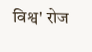विश्व' रोज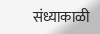संध्याकाळी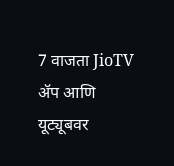7 वाजता JioTV ॲप आणि यूट्यूबवर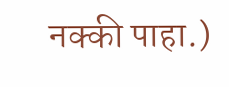नक्की पाहा.)